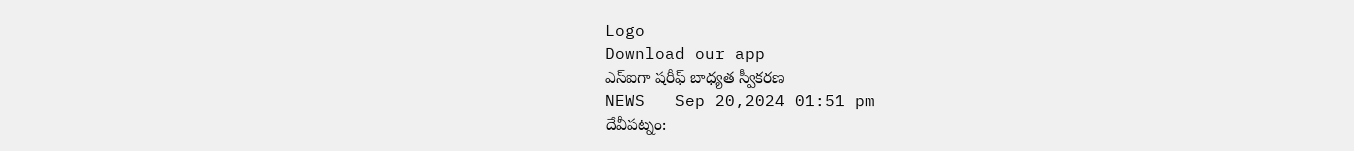Logo
Download our app
ఎస్ఐగా షరీఫ్ బాధ్యత స్వీకరణ
NEWS   Sep 20,2024 01:51 pm
దేవీపట్నం: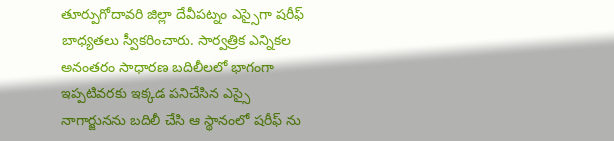తూర్పుగోదావరి జిల్లా దేవీపట్నం ఎస్సైగా షరీఫ్ బాధ్యతలు స్వీకరించారు. సార్వత్రిక ఎన్నికల అనంతరం సాధారణ బదిలీలలో భాగంగా ఇప్పటివరకు ఇక్కడ పనిచేసిన ఎస్సై నాగార్జునను బదిలీ చేసి ఆ స్థానంలో షరీఫ్ ను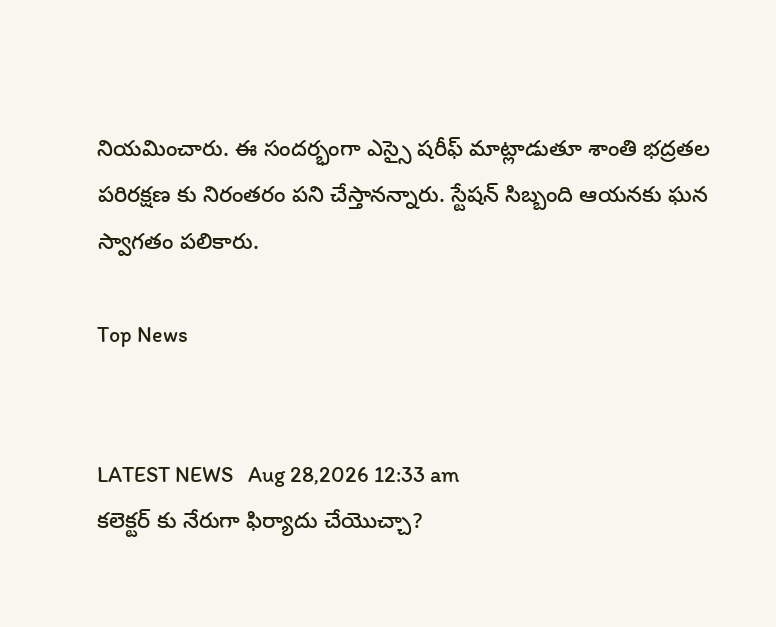నియమించారు. ఈ సందర్భంగా ఎస్సై షరీఫ్ మాట్లాడుతూ శాంతి భద్రతల పరిరక్షణ కు నిరంతరం పని చేస్తానన్నారు. స్టేషన్ సిబ్బంది ఆయనకు ఘన స్వాగతం పలికారు.

Top News


LATEST NEWS   Aug 28,2026 12:33 am
కలెక్టర్ కు నేరుగా ఫిర్యాదు చేయొచ్చా?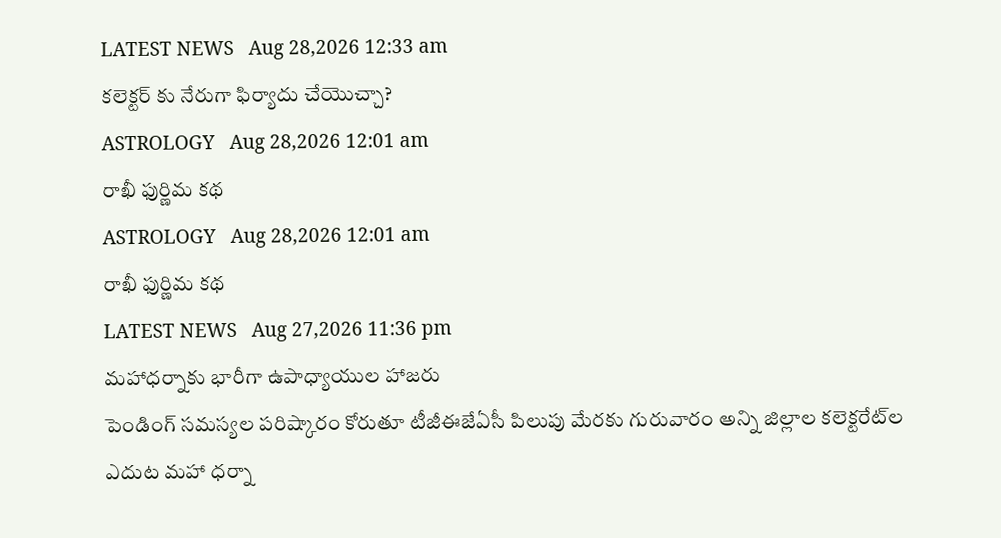LATEST NEWS   Aug 28,2026 12:33 am
కలెక్టర్ కు నేరుగా ఫిర్యాదు చేయొచ్చా?
ASTROLOGY   Aug 28,2026 12:01 am
రాఖీ ఫుర్ణిమ కథ
ASTROLOGY   Aug 28,2026 12:01 am
రాఖీ ఫుర్ణిమ కథ
LATEST NEWS   Aug 27,2026 11:36 pm
మహాధర్నాకు భారీగా ఉపాధ్యాయుల హాజరు
పెండింగ్‌ సమస్యల పరిష్కారం కోరుతూ టీజీఈజేఏసీ పిలుపు మేరకు గురువారం అన్ని జిల్లాల కలెక్టరేట్‌ల ఎదుట మహా ధర్నా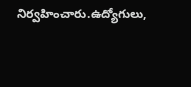నిర్వహించారు.ఉద్యోగులు,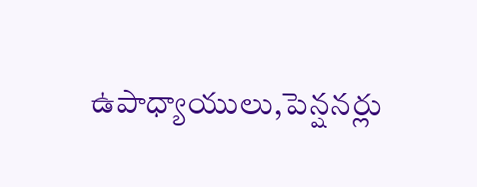ఉపాధ్యాయులు,పెన్షనర్లు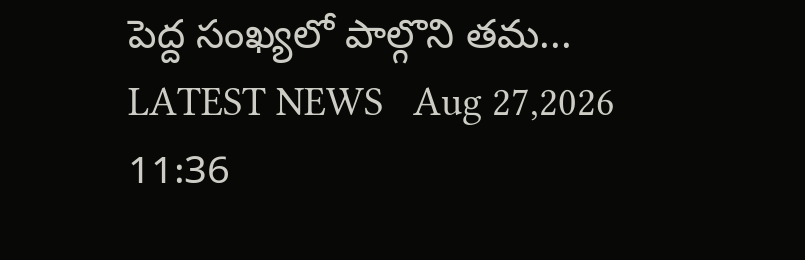పెద్ద సంఖ్యలో పాల్గొని తమ...
LATEST NEWS   Aug 27,2026 11:36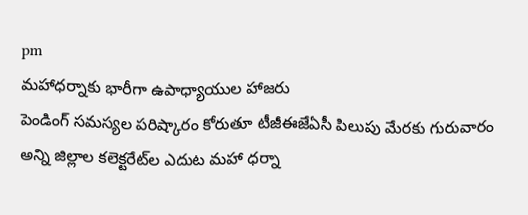pm
మహాధర్నాకు భారీగా ఉపాధ్యాయుల హాజరు
పెండింగ్‌ సమస్యల పరిష్కారం కోరుతూ టీజీఈజేఏసీ పిలుపు మేరకు గురువారం అన్ని జిల్లాల కలెక్టరేట్‌ల ఎదుట మహా ధర్నా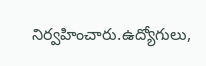నిర్వహించారు.ఉద్యోగులు,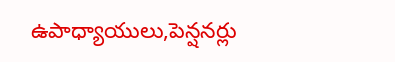ఉపాధ్యాయులు,పెన్షనర్లు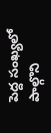పెద్ద సంఖ్యలో పాల్గొని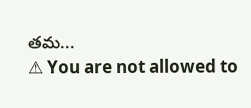తమ...
⚠ You are not allowed to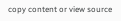copy content or view source